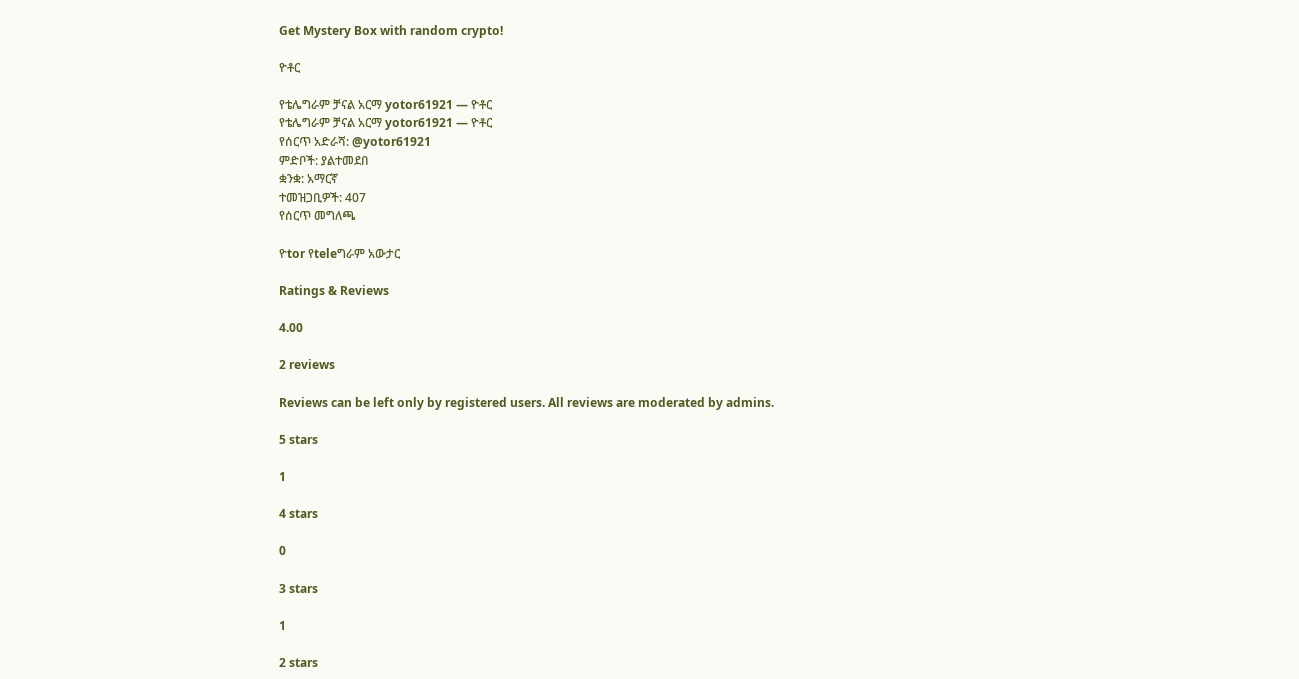Get Mystery Box with random crypto!

ዮቶር

የቴሌግራም ቻናል አርማ yotor61921 — ዮቶር
የቴሌግራም ቻናል አርማ yotor61921 — ዮቶር
የሰርጥ አድራሻ: @yotor61921
ምድቦች: ያልተመደበ
ቋንቋ: አማርኛ
ተመዝጋቢዎች: 407
የሰርጥ መግለጫ

ዮtor የteleግራም አውታር

Ratings & Reviews

4.00

2 reviews

Reviews can be left only by registered users. All reviews are moderated by admins.

5 stars

1

4 stars

0

3 stars

1

2 stars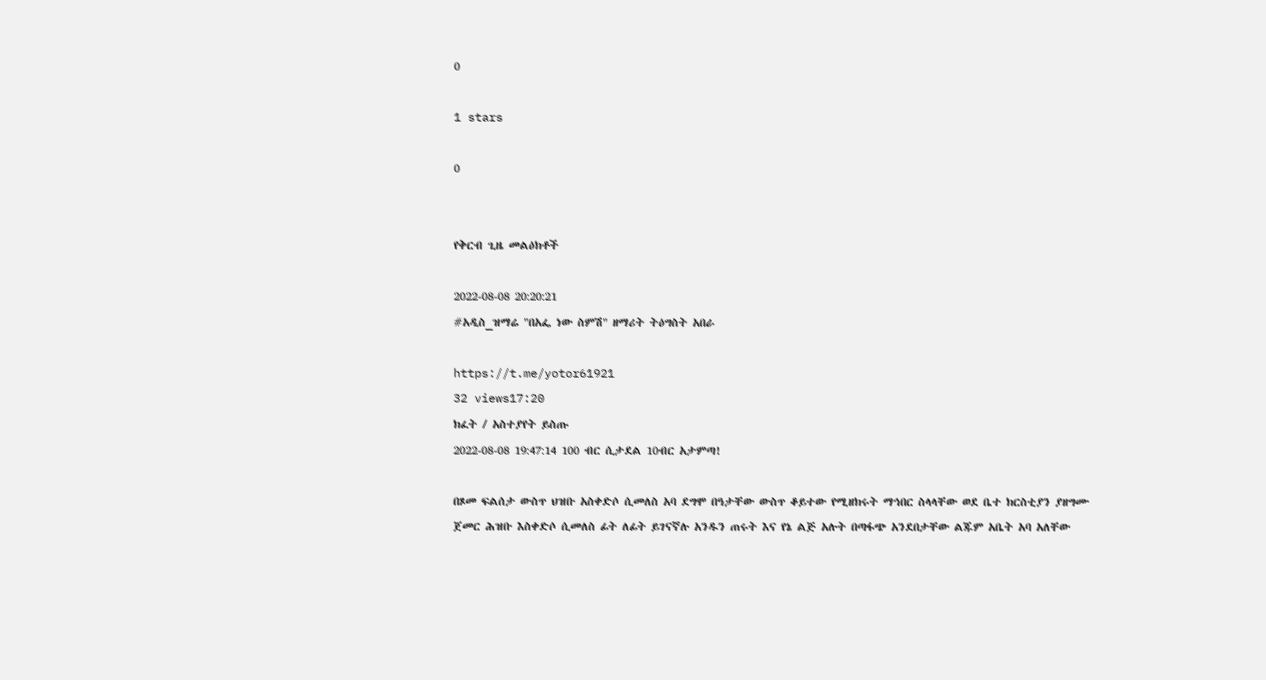0

1 stars

0


የቅርብ ጊዜ መልዕክቶች

2022-08-08 20:20:21
#አዲስ_ዝማሬ "በአፌ ነው ስምሽ" ዘማሪት ትዕግስት አበራ

https://t.me/yotor61921
32 views17:20
ክፈት / አስተያየት ይስጡ
2022-08-08 19:47:14 100 ብር ሲታደል 10ብር አታምጣ!

በጾመ ፍልሰታ ውስጥ ህዝቡ አስቀድሶ ሲመለስ አባ ደግሞ በዓታቸው ውስጥ ቆይተው የሚዘክሩት ማኅበር ስላላቸው ወደ ቤተ ክርስቲያን ያዘግሙ ጀመር ሕዝቡ እስቀድሶ ሲመለስ ፊት ለፊት ይገናኛሉ አንዱን ጠሩት እና የኔ ልጅ አሉት በጣፋጭ አንደበታቸው ልጁም አቤት አባ አለቸው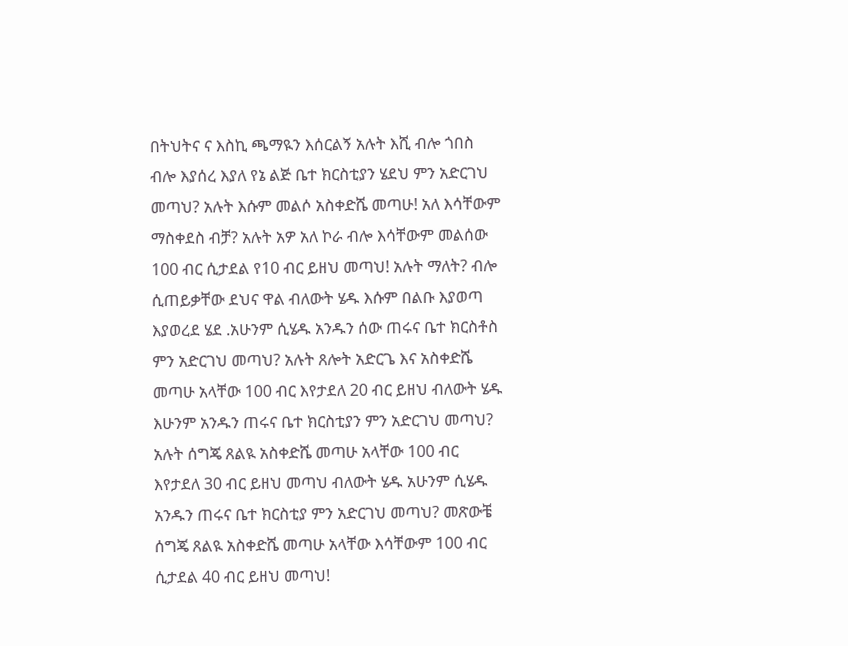በትህትና ና እስኪ ጫማዪን እሰርልኝ አሉት እሺ ብሎ ጎበስ ብሎ እያሰረ እያለ የኔ ልጅ ቤተ ክርስቲያን ሄደህ ምን አድርገህ መጣህ? አሉት እሱም መልሶ አስቀድሼ መጣሁ! አለ እሳቸውም ማስቀደስ ብቻ? አሉት አዎ አለ ኮራ ብሎ እሳቸውም መልሰው 100 ብር ሲታደል የ10 ብር ይዘህ መጣህ! አሉት ማለት? ብሎ ሲጠይቃቸው ደህና ዋል ብለውት ሄዱ እሱም በልቡ እያወጣ እያወረደ ሄደ .አሁንም ሲሄዱ አንዱን ሰው ጠሩና ቤተ ክርስቶስ ምን አድርገህ መጣህ? አሉት ጸሎት አድርጌ እና አስቀድሼ መጣሁ አላቸው 100 ብር እየታደለ 20 ብር ይዘህ ብለውት ሄዱ እሁንም አንዱን ጠሩና ቤተ ክርስቲያን ምን አድርገህ መጣህ? አሉት ሰግጄ ጸልዪ አስቀድሼ መጣሁ አላቸው 100 ብር እየታደለ 30 ብር ይዘህ መጣህ ብለውት ሄዱ አሁንም ሲሄዱ አንዱን ጠሩና ቤተ ክርስቲያ ምን አድርገህ መጣህ? መጽውቼ ሰግጄ ጸልዪ አስቀድሼ መጣሁ አላቸው እሳቸውም 100 ብር ሲታደል 40 ብር ይዘህ መጣህ!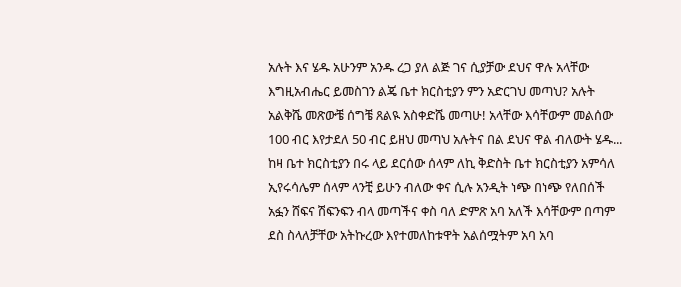አሉት እና ሄዱ አሁንም አንዱ ረጋ ያለ ልጅ ገና ሲያቻው ደህና ዋሉ አላቸው እግዚአብሔር ይመስገን ልጄ ቤተ ክርስቲያን ምን አድርገህ መጣህ? አሉት አልቅሼ መጽውቼ ሰግቼ ጸልዪ አስቀድሼ መጣሁ! አላቸው እሳቸውም መልሰው 100 ብር እየታደለ 50 ብር ይዘህ መጣህ አሉትና በል ደህና ዋል ብለውት ሄዱ... ከዛ ቤተ ክርስቲያን በሩ ላይ ደርሰው ሰላም ለኪ ቅድስት ቤተ ክርስቲያን አምሳለ ኢየሩሳሌም ሰላም ላንቺ ይሁን ብለው ቀና ሲሉ አንዲት ነጭ በነጭ የለበሰች አፏን ሸፍና ሽፍንፍን ብላ መጣችና ቀስ ባለ ድምጽ አባ አለች እሳቸውም በጣም ደስ ስላለቻቸው አትኩረው እየተመለከቱዋት አልሰሟትም አባ አባ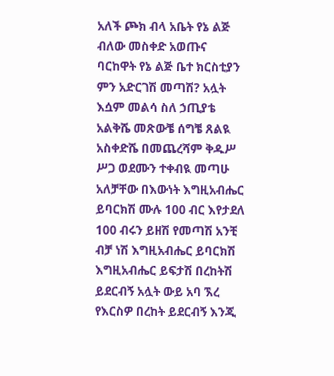አለች ጮክ ብላ አቤት የኔ ልጅ ብለው መስቀድ አወጡና ባርከዋት የኔ ልጅ ቤተ ክርስቲያን ምን አድርገሽ መጣሽ? አሏት እሷም መልሳ ስለ ኃጢያቴ አልቅሼ መጽውቼ ሰግቼ ጸልዪ አስቀድሼ በመጨረሻም ቅዱሥ ሥጋ ወደሙን ተቀብዪ መጣሁ አለቻቸው በእውነት እግዚአብሔር ይባርክሽ ሙሉ 100 ብር እየታደለ 100 ብሩን ይዘሽ የመጣሽ አንቺ ብቻ ነሽ እግዚአብሔር ይባርክሽ እግዚአብሔር ይፍታሽ በረከትሽ ይደርብኝ አሏት ውይ አባ ኧረ የእርስዎ በረከት ይደርብኝ እንጂ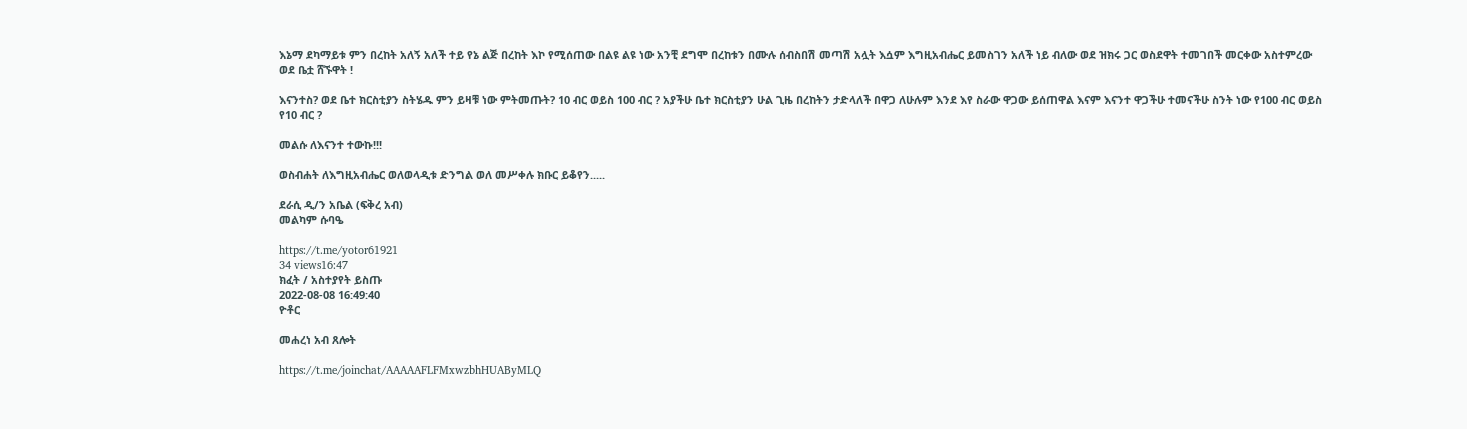እኔማ ደካማይቱ ምን በረከት አለኝ አለች ተይ የኔ ልጅ በረከት እኮ የሚሰጠው በልዩ ልዩ ነው አንቺ ደግሞ በረከቱን በሙሉ ሰብስበሽ መጣሽ አሏት እሷም እግዚአብሔር ይመስገን አለች ነይ ብለው ወደ ዝክሩ ጋር ወስደዋት ተመገበች መርቀው አስተምረው ወደ ቤቷ ሸኙዋት !

እናንተስ? ወደ ቤተ ክርስቲያን ስትሄዱ ምን ይዛቹ ነው ምትመጡት? 10 ብር ወይስ 100 ብር ? አያችሁ ቤተ ክርስቲያን ሁል ጊዜ በረከትን ታድላለች በዋጋ ለሁሉም እንደ እየ ስራው ዋጋው ይሰጠዋል እናም እናንተ ዋጋችሁ ተመናችሁ ስንት ነው የ100 ብር ወይስ የ10 ብር ?

መልሱ ለእናንተ ተውኩ!!!

ወስብሐት ለእግዚአብሔር ወለወላዲቱ ድንግል ወለ መሥቀሉ ክቡር ይቆየን.....

ደራሲ ዲ/ን አቤል (ፍቅረ አብ)
መልካም ሱባዔ

https://t.me/yotor61921
34 views16:47
ክፈት / አስተያየት ይስጡ
2022-08-08 16:49:40
ዮቶር

መሐረነ አብ ጸሎት

https://t.me/joinchat/AAAAAFLFMxwzbhHUAByMLQ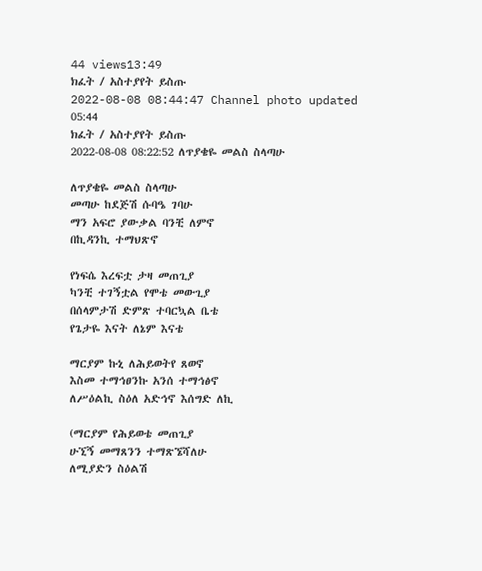44 views13:49
ክፈት / አስተያየት ይስጡ
2022-08-08 08:44:47 Channel photo updated
05:44
ክፈት / አስተያየት ይስጡ
2022-08-08 08:22:52 ለጥያቄዬ መልስ ስላጣሁ

ለጥያቄዬ መልስ ስላጣሁ
መጣሁ ከደጅሽ ሱባዔ ገባሁ
ማን አፍሮ ያውቃል ባንቺ ለምኖ
በኪዳንኪ ተማህጽኖ

የነፍሴ እረፍቷ ታዛ መጠጊያ
ካንቺ ተገኝቷል የሞቴ መውጊያ
በሰላምታሽ ድምጽ ተባርኳል ቤቴ
የጌታዬ እናት ለኔም እናቴ

ማርያም ኩኒ ለሕይወትየ ጸወኖ
እስመ ተማኅፀንኩ አንሰ ተማኅፅኖ
ለሥዕልኪ ስዕለ አድኅኖ እሰግድ ለኪ

(ማርያም የሕይወቴ መጠጊያ
ሁኚኝ መማጸንን ተማጽኜሻለሁ
ለሚያድን ስዕልሽ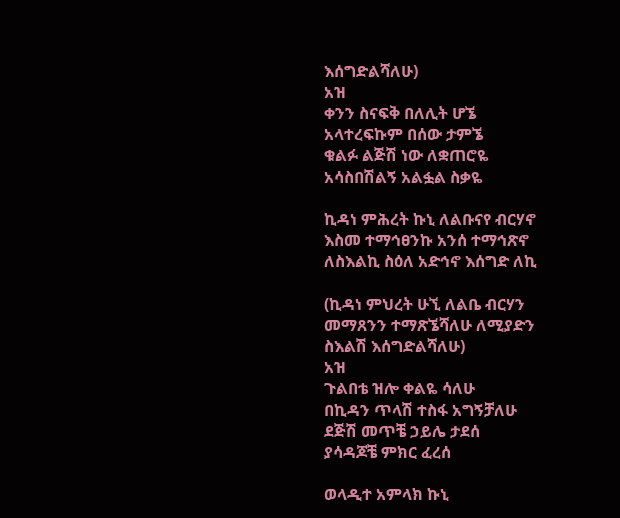እሰግድልሻለሁ)
አዝ
ቀንን ስናፍቅ በለሊት ሆኜ
አላተረፍኩም በሰው ታምኜ
ቁልፉ ልጅሽ ነው ለቋጠሮዬ
አሳስበሽልኝ አልፏል ስቃዬ

ኪዳነ ምሕረት ኩኒ ለልቡናየ ብርሃኖ
እስመ ተማኅፀንኩ አንሰ ተማኅጽኖ
ለስእልኪ ስዕለ አድኅኖ እሰግድ ለኪ

(ኪዳነ ምህረት ሁኚ ለልቤ ብርሃን
መማጸንን ተማጽኜሻለሁ ለሚያድን
ስእልሽ እሰግድልሻለሁ)
አዝ
ጉልበቴ ዝሎ ቀልዬ ሳለሁ
በኪዳን ጥላሽ ተስፋ አግኝቻለሁ
ደጅሽ መጥቼ ኃይሌ ታደሰ
ያሳዳጆቼ ምክር ፈረሰ

ወላዲተ አምላክ ኩኒ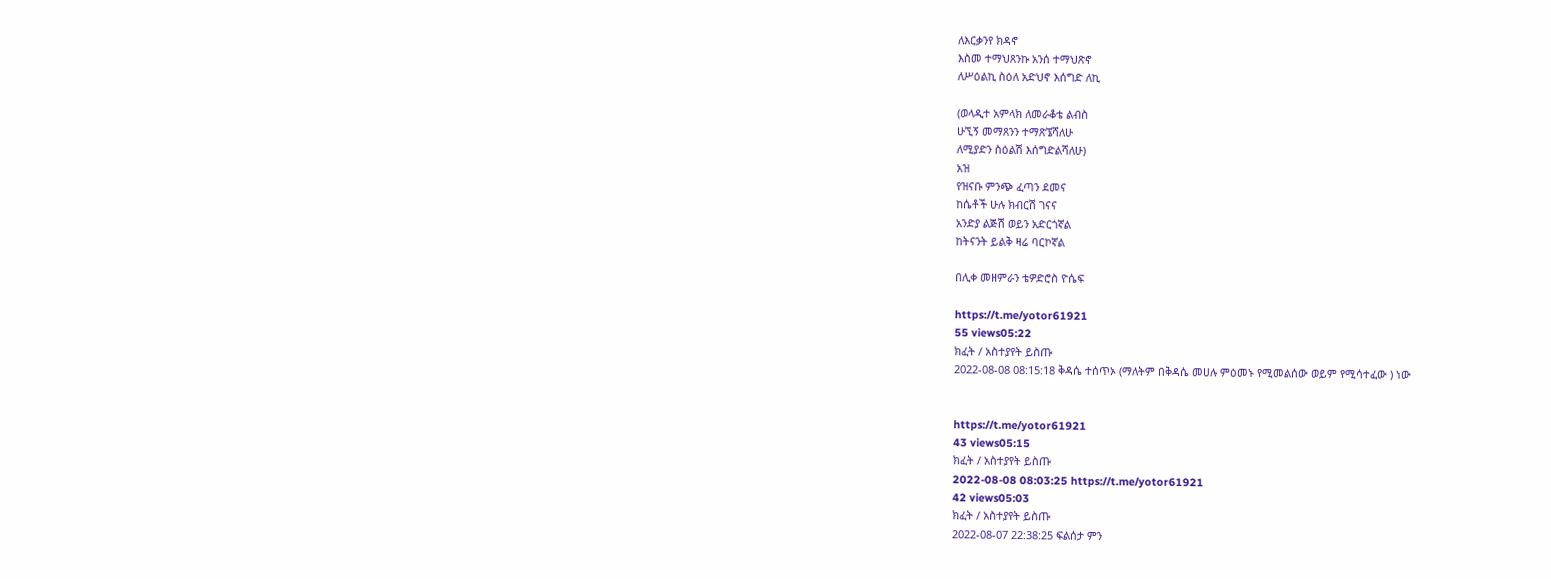ለእርቃንየ ክዳኖ
እስመ ተማህጸንኩ አንሰ ተማህጽኖ
ለሥዕልኪ ስዕለ አድህኖ እሰግድ ለኪ

(ወላዲተ አምላክ ለመራቆቴ ልብስ
ሁኚኝ መማጸንን ተማጽኜሻለሁ
ለሚያድን ስዕልሽ እሰግድልሻለሁ)
አዝ
የዝናቡ ምንጭ ፈጣን ደመና
ከሴቶች ሁሉ ክብርሽ ገናና
አንድያ ልጅሽ ወይን አድርጎኛል
ከትናንት ይልቅ ዛሬ ባርኮኛል

በሊቀ መዘምራን ቴዎድሮስ ዮሴፍ

https://t.me/yotor61921
55 views05:22
ክፈት / አስተያየት ይስጡ
2022-08-08 08:15:18 ቅዳሴ ተሰጥኦ (ማለትም በቅዳሴ መሀሉ ምዕመኑ የሚመልሰው ወይም የሚሳተፈው ) ነው


https://t.me/yotor61921
43 views05:15
ክፈት / አስተያየት ይስጡ
2022-08-08 08:03:25 https://t.me/yotor61921
42 views05:03
ክፈት / አስተያየት ይስጡ
2022-08-07 22:38:25 ፍልሰታ ምን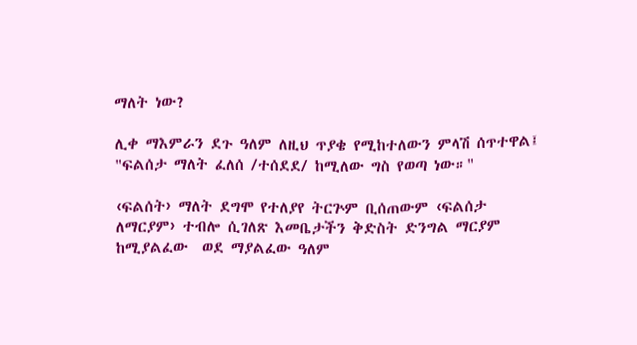ማለት ነው?

ሊቀ ማእምራን ደጉ ዓለም ለዚህ ጥያቄ የሚከተለውን ምላሽ ሰጥተዋል፤ "ፍልሰታ ማለት ፈለሰ /ተሰደደ/ ከሚለው ግስ የወጣ ነው።"

‹ፍልሰት› ማለት ደግሞ የተለያየ ትርጕም ቢሰጠውም ‹ፍልሰታ  ለማርያም› ተብሎ ሲገለጽ እመቤታችን ቅድስት ድንግል ማርያም ከሚያልፈው  ወደ ማያልፈው ዓለም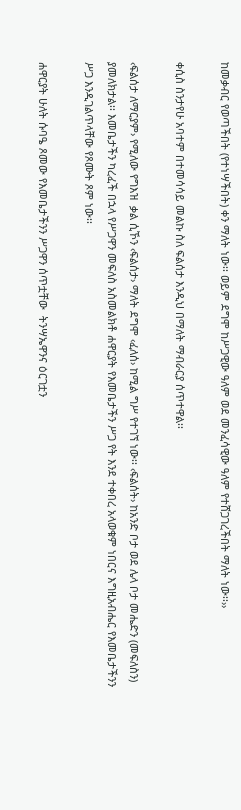ከመቃብር የወጣችበት (የተነሣችበት) ቀን ማለት ነው፡፡ ወይም ደግሞ ከሥጋዊው ዓለም ወደ መንፈሳዊው ዓለም የተሸጋገረችበት ማለት ነው፡፡››

ቀሲስ ስንታየሁ አባተም በተመሳሳይ መልኩ ስለ ፍልሰታ እንዲህ በማለት ማብራርያ ሰጥተዋል፡፡

‹ፍልሰታ ለማርያም› የሚለው የግእዝ  ቃል ሲኾን ‹ፍልሰታ› ማለት ደግሞ ‹ፈለሰ› ከሚል ግሥ የተገኘ ነው፡፡ ‹ፍልሰት› ከአንድ ቦታ ወደ ሌላ ቦታ መሔድን (መፍለስን) ያመለክታል፡፡ እመቤታችን ካረፈች በኋላ የሥጋዋን መፍለስ አስመልክቶ ሐዋርያት የእመቤታችን ሥጋ የት እንደ ተቀበረ አላወቁም ነበርና እግዚአብሔር የእመቤታችንን ሥጋ እንዲገልጥላቸው የጾሙት ጾም ነው፡፡

ሐዋርያት ሁለት ሱባዔ ጾመው የእመቤታችንን ሥጋዋን ሰጥቷቸው  ትንሣኤዋንና ዕርገቷን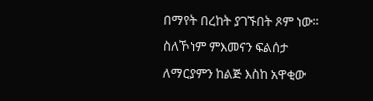በማየት በረከት ያገኙበት ጾም ነው፡፡ ስለኾነም ምእመናን ፍልሰታ ለማርያምን ከልጅ እስከ አዋቂው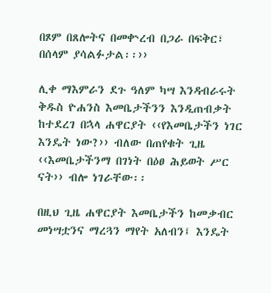በጾም በጸሎትና በመቍረብ በጋራ በፍቅር፣ በሰላም ያሳልፉታል፡፡››

ሊቀ ማእምራን ደጉ ዓለም ካሣ እንዳብራሩት ቅዱስ ዮሐንስ እመቤታችንን እንዲጠብቃት ከተደረገ በኋላ ሐዋርያት ‹‹የእመቤታችን ነገር እንዴት ነው?›› ብለው በጠየቁት ጊዜ ‹‹እመቤታችንማ በገነት በዕፀ ሕይወት ሥር ናት›› ብሎ ነገራቸው፡፡

በዚህ ጊዜ ሐዋርያት እመቤታችን ከመቃብር መነሣቷንና ማረጓን ማየት አለብን፤ እንዴት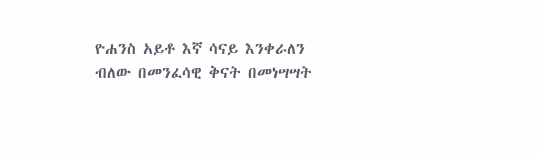ዮሐንስ አይቶ እኛ ሳናይ እንቀራለን ብለው በመንፈሳዊ ቅናት በመነሣሣት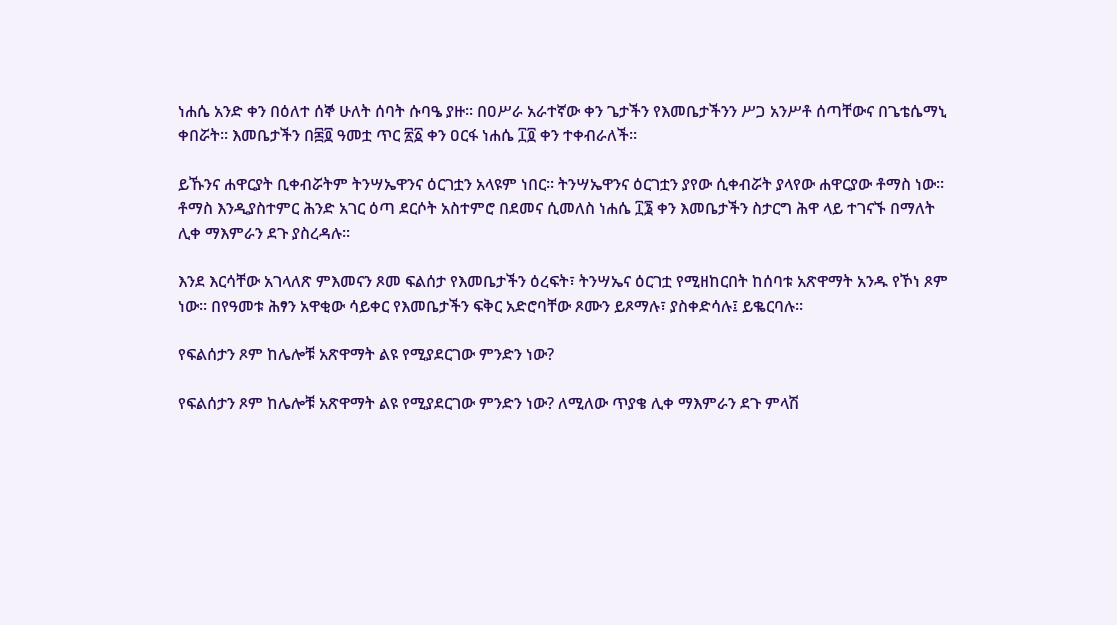ነሐሴ አንድ ቀን በዕለተ ሰኞ ሁለት ሰባት ሱባዔ ያዙ፡፡ በዐሥራ አራተኛው ቀን ጌታችን የእመቤታችንን ሥጋ አንሥቶ ሰጣቸውና በጌቴሴማኒ ቀበሯት፡፡ እመቤታችን በ፷፬ ዓመቷ ጥር ፳፩ ቀን ዐርፋ ነሐሴ ፲፬ ቀን ተቀብራለች፡፡

ይኹንና ሐዋርያት ቢቀብሯትም ትንሣኤዋንና ዕርገቷን አላዩም ነበር፡፡ ትንሣኤዋንና ዕርገቷን ያየው ሲቀብሯት ያላየው ሐዋርያው ቶማስ ነው፡፡ ቶማስ እንዲያስተምር ሕንድ አገር ዕጣ ደርሶት አስተምሮ በደመና ሲመለስ ነሐሴ ፲፮ ቀን እመቤታችን ስታርግ ሕዋ ላይ ተገናኙ በማለት ሊቀ ማእምራን ደጉ ያስረዳሉ፡፡

እንደ እርሳቸው አገላለጽ ምእመናን ጾመ ፍልሰታ የእመቤታችን ዕረፍት፣ ትንሣኤና ዕርገቷ የሚዘከርበት ከሰባቱ አጽዋማት አንዱ የኾነ ጾም ነው፡፡ በየዓመቱ ሕፃን አዋቂው ሳይቀር የእመቤታችን ፍቅር አድሮባቸው ጾሙን ይጾማሉ፣ ያስቀድሳሉ፤ ይቈርባሉ፡፡

የፍልሰታን ጾም ከሌሎቹ አጽዋማት ልዩ የሚያደርገው ምንድን ነው?

የፍልሰታን ጾም ከሌሎቹ አጽዋማት ልዩ የሚያደርገው ምንድን ነው? ለሚለው ጥያቄ ሊቀ ማእምራን ደጉ ምላሽ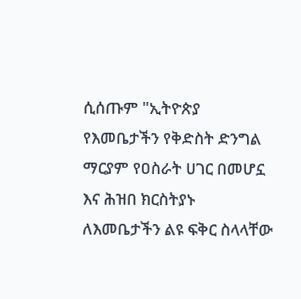ሲሰጡም "ኢትዮጵያ የእመቤታችን የቅድስት ድንግል ማርያም የዐስራት ሀገር በመሆኗ እና ሕዝበ ክርስትያኑ ለእመቤታችን ልዩ ፍቅር ስላላቸው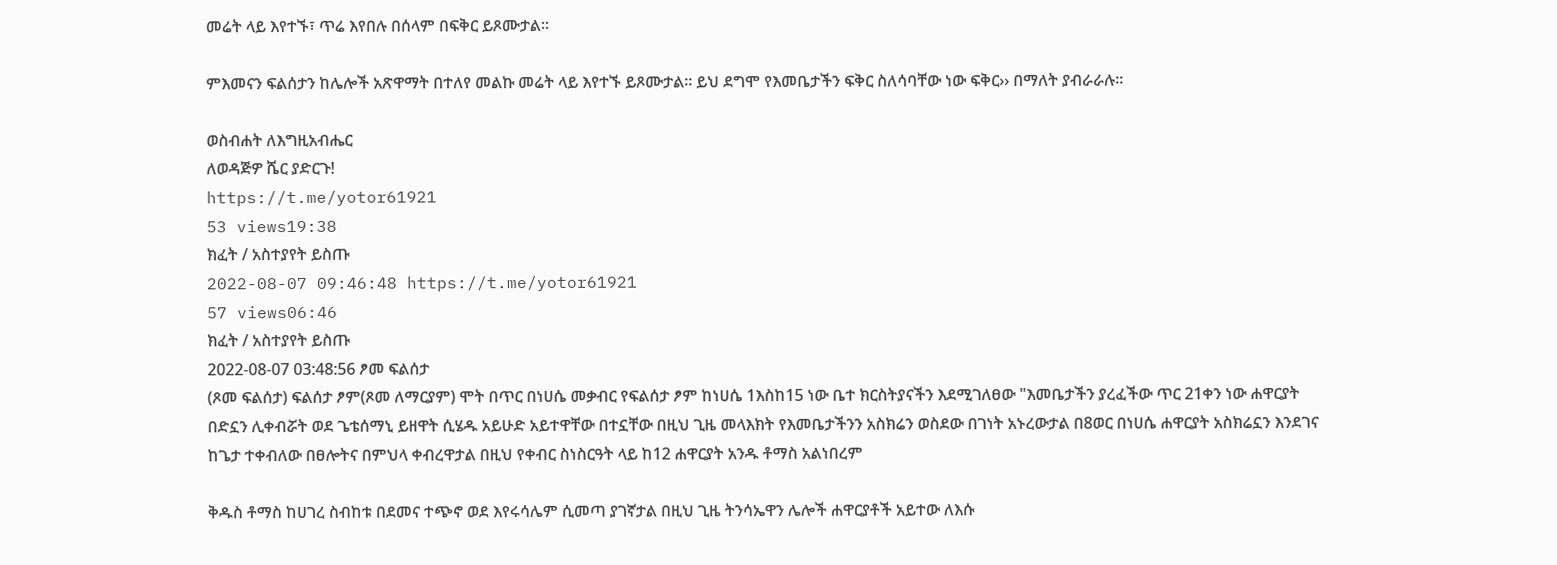መሬት ላይ እየተኙ፣ ጥሬ እየበሉ በሰላም በፍቅር ይጾሙታል፡፡

ምእመናን ፍልሰታን ከሌሎች አጽዋማት በተለየ መልኩ መሬት ላይ እየተኙ ይጾሙታል፡፡ ይህ ደግሞ የእመቤታችን ፍቅር ስለሳባቸው ነው ፍቅር›› በማለት ያብራራሉ፡፡

ወስብሐት ለእግዚአብሔር
ለወዳጅዎ ሼር ያድርጉ!
https://t.me/yotor61921
53 views19:38
ክፈት / አስተያየት ይስጡ
2022-08-07 09:46:48 https://t.me/yotor61921
57 views06:46
ክፈት / አስተያየት ይስጡ
2022-08-07 03:48:56 ፆመ ፍልሰታ
(ጾመ ፍልሰታ) ፍልሰታ ፆም(ጾመ ለማርያም) ሞት በጥር በነሀሴ መቃብር የፍልሰታ ፆም ከነሀሴ 1እስከ15 ነው ቤተ ክርስትያናችን እደሚገለፀው "እመቤታችን ያረፈችው ጥር 21ቀን ነው ሐዋርያት በድኗን ሊቀብሯት ወደ ጌቴሰማኒ ይዘዋት ሲሄዱ አይሁድ አይተዋቸው በተኗቸው በዚህ ጊዜ መላእክት የእመቤታችንን አስክሬን ወስደው በገነት አኑረውታል በ8ወር በነሀሴ ሐዋርያት አስክሬኗን እንደገና ከጌታ ተቀብለው በፀሎትና በምህላ ቀብረዋታል በዚህ የቀብር ስነስርዓት ላይ ከ12 ሐዋርያት አንዱ ቶማስ አልነበረም

ቅዱስ ቶማስ ከሀገረ ስብከቱ በደመና ተጭኖ ወደ እየሩሳሌም ሲመጣ ያገኛታል በዚህ ጊዜ ትንሳኤዋን ሌሎች ሐዋርያቶች አይተው ለእሱ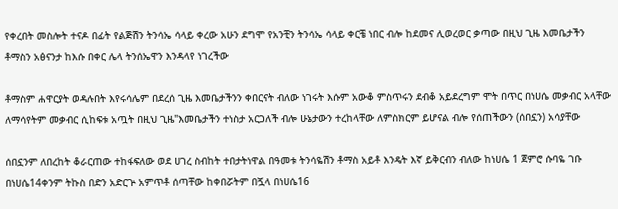የቀረበት መስሎት ተናዶ በፊት የልጅሽን ትንሳኤ ሳላይ ቀረው አሁን ደግሞ የአንቺን ትንሳኤ ሳላይ ቀርቼ ነበር ብሎ ከደመና ሊወረወር ቃጣው በዚህ ጊዜ እመቤታችን ቶማስን አፅናንታ ከእሱ በቀር ሌላ ትንሰኤዋን እንዳላየ ነገረችው

ቶማስም ሐዋርያት ወዳሉበት እየሩሳሌም በደረሰ ጊዜ እመቤታችንን ቀበርናት ብለው ነገሩት እሱም አውቆ ምስጥሩን ደብቆ አይደረግም ሞት በጥር በነሀሴ መቃብር አላቸው ለማሳየትም መቃብር ሲከፍቱ አጧት በዚህ ጊዜ"እመቤታችን ተነስታ አርጋለች ብሎ ሁኔታውን ተረከላቸው ለምስክርም ይሆናል ብሎ የሰጠችውን (ሰበኗን) አሳያቸው

ሰበኗንም ለበረከት ቆራርጠው ተከፋፍለው ወደ ሀገረ ስብከት ተበታትነዋል በዓመቱ ትንሳዬሽን ቶማስ አይቶ እንዴት እኛ ይቅርብን ብለው ከነሀሴ 1 ጀምሮ ሱባዬ ገቡ በነሀሴ14ቀንም ትኩስ በድን አድርጕ አምጥቶ ሰጣቸው ከቀበሯትም በጟላ በነሀሴ16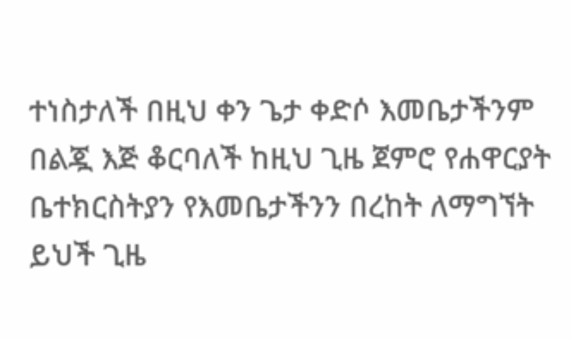ተነስታለች በዚህ ቀን ጌታ ቀድሶ እመቤታችንም በልጇ እጅ ቆርባለች ከዚህ ጊዜ ጀምሮ የሐዋርያት ቤተክርስትያን የእመቤታችንን በረከት ለማግኘት ይህች ጊዜ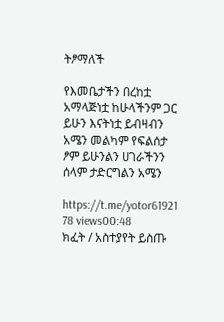ትፆማለች

የእመቤታችን በረከቷ አማላጅነቷ ከሁላችንም ጋር ይሁን እናትነቷ ይብዛብን አሜን መልካም የፍልሰታ ፆም ይሁንልን ሀገራችንን ሰላም ታድርግልን አሜን

https://t.me/yotor61921
78 views00:48
ክፈት / አስተያየት ይስጡ